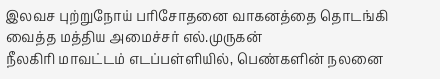இலவச புற்றுநோய் பரிசோதனை வாகனத்தை தொடங்கி வைத்த மத்திய அமைச்சர் எல்.முருகன்
நீலகிரி மாவட்டம் எடப்பள்ளியில், பெண்களின் நலனை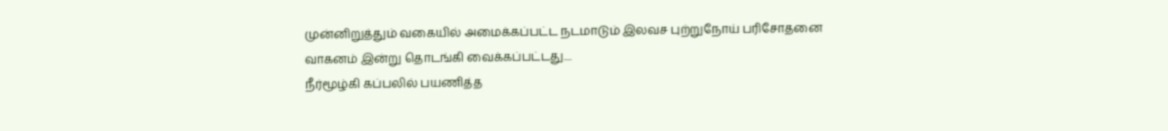முன்னிறுத்தும் வகையில் அமைக்கப்பட்ட நடமாடும் இலவச புற்றுநோய் பரிசோதனை வாகனம் இன்று தொடங்கி வைக்கப்பட்டது....
நீர்மூழ்கி கப்பலில் பயணித்த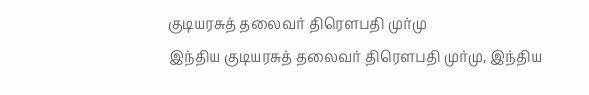குடியரசுத் தலைவர் திரௌபதி முர்மு
இந்திய குடியரசுத் தலைவர் திரௌபதி முர்மு, இந்திய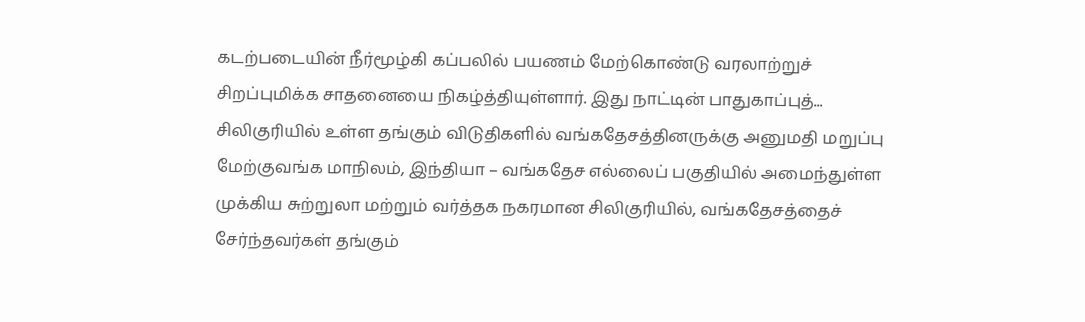கடற்படையின் நீர்மூழ்கி கப்பலில் பயணம் மேற்கொண்டு வரலாற்றுச் சிறப்புமிக்க சாதனையை நிகழ்த்தியுள்ளார். இது நாட்டின் பாதுகாப்புத்...
சிலிகுரியில் உள்ள தங்கும் விடுதிகளில் வங்கதேசத்தினருக்கு அனுமதி மறுப்பு
மேற்குவங்க மாநிலம், இந்தியா – வங்கதேச எல்லைப் பகுதியில் அமைந்துள்ள முக்கிய சுற்றுலா மற்றும் வர்த்தக நகரமான சிலிகுரியில், வங்கதேசத்தைச் சேர்ந்தவர்கள் தங்கும்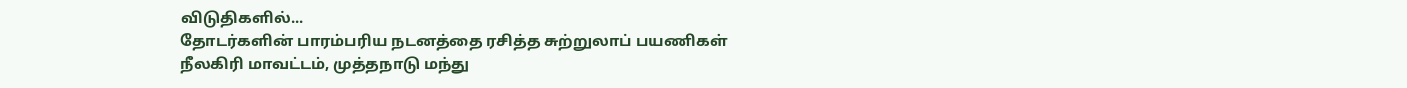விடுதிகளில்...
தோடர்களின் பாரம்பரிய நடனத்தை ரசித்த சுற்றுலாப் பயணிகள்
நீலகிரி மாவட்டம், முத்தநாடு மந்து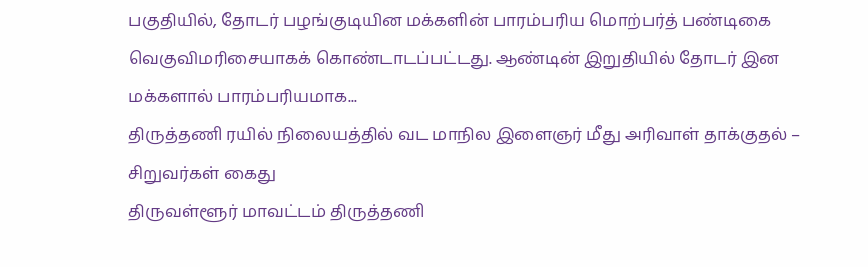பகுதியில், தோடர் பழங்குடியின மக்களின் பாரம்பரிய மொற்பர்த் பண்டிகை வெகுவிமரிசையாகக் கொண்டாடப்பட்டது. ஆண்டின் இறுதியில் தோடர் இன மக்களால் பாரம்பரியமாக...
திருத்தணி ரயில் நிலையத்தில் வட மாநில இளைஞர் மீது அரிவாள் தாக்குதல் – சிறுவர்கள் கைது
திருவள்ளூர் மாவட்டம் திருத்தணி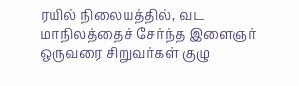ரயில் நிலையத்தில், வட மாநிலத்தைச் சேர்ந்த இளைஞர் ஒருவரை சிறுவர்கள் குழு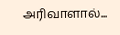அரிவாளால்...